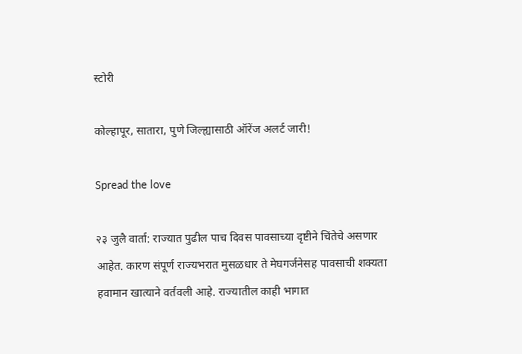स्टोरी

कोल्हापूर, सातारा, पुणे जिल्ह्यासाठी ऑरेंज अलर्ट जारी!

Spread the love

२३ जुलै वार्ता: राज्यात पुढील पाच दिवस पावसाच्या दृष्टीने चिंतेचे असणार आहेत. कारण संपूर्ण राज्यभरात मुसळधार ते मेघगर्जनेसह पावसाची शक्यता हवामान खात्याने वर्तवली आहे. राज्यातील काही भागात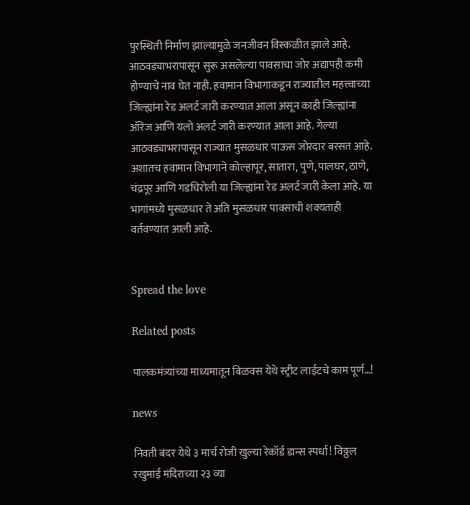पुरस्थिती निर्माण झाल्यामुळे जनजीवन विस्कळीत झाले आहे. आठवड्याभरापासून सुरू असलेल्या पावसाचा जोर अद्यापही कमी होण्याचे नाव घेत नाही. हवामान विभागाकडून राज्यातील महत्त्वाच्या जिल्ह्यांना रेड अलर्ट जारी करण्यात आला असून काही जिल्ह्यांना ऑरेंज आणि यलो अलर्ट जारी करण्यात आला आहे. गेल्या आठवड्याभरापासून राज्यात मुसळधार पाऊस जोरदार बरसत आहे. अशातच हवामान विभागाने कोल्हापूर, सातारा, पुणे, पालघर, ठाणे, चंद्रपूर आणि गडचिरोली या जिल्ह्यांना रेड अलर्ट जारी केला आहे. या भागांमध्ये मुसळधार ते अति मुसळधार पावसाची शक्यताही वर्तवण्यात आली आहे.


Spread the love

Related posts

पालकमंत्र्यांच्या माध्यमातून बिळवस येथे स्ट्रीट लाईटचे काम पूर्ण…!

news

निवती बंदर येथे ३ मार्च रोजी खुल्या रेकॉर्ड डान्स स्पर्धा! विठ्ठल रखुमाई मंदिराच्या २३ व्या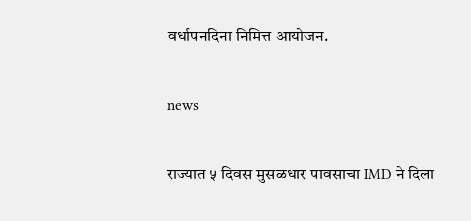वर्धापनदिना निमित्त आयोजन.

news

राज्यात ५ दिवस मुसळधार पावसाचा IMD ने दिला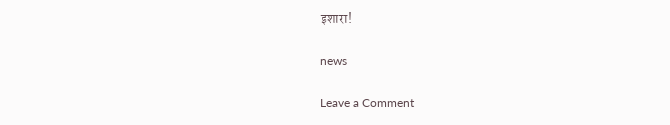इशारा!

news

Leave a Comment